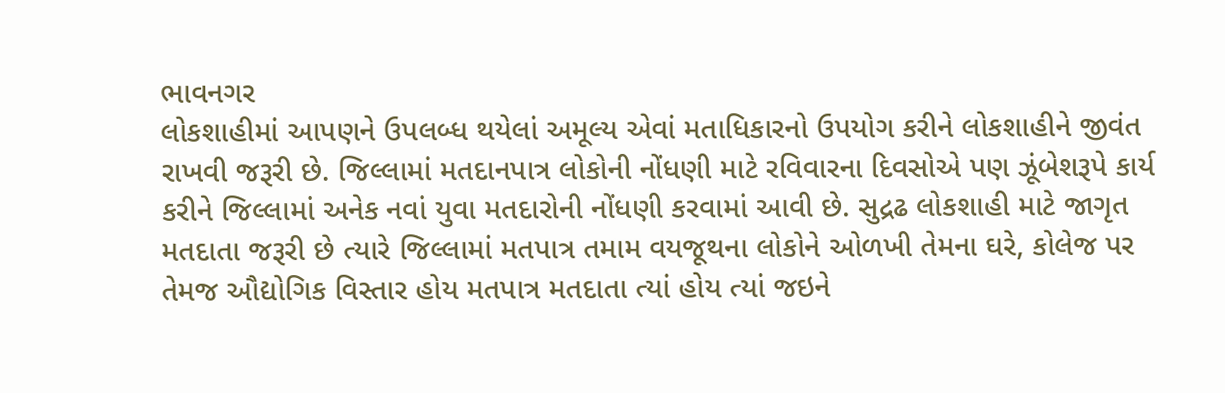ભાવનગર
લોકશાહીમાં આપણને ઉપલબ્ધ થયેલાં અમૂલ્ય એવાં મતાધિકારનો ઉપયોગ કરીને લોકશાહીને જીવંત રાખવી જરૂરી છે. જિલ્લામાં મતદાનપાત્ર લોકોની નોંધણી માટે રવિવારના દિવસોએ પણ ઝૂંબેશરૂપે કાર્ય કરીને જિલ્લામાં અનેક નવાં યુવા મતદારોની નોંધણી કરવામાં આવી છે. સુદ્રઢ લોકશાહી માટે જાગૃત મતદાતા જરૂરી છે ત્યારે જિલ્લામાં મતપાત્ર તમામ વયજૂથના લોકોને ઓળખી તેમના ઘરે, કોલેજ પર તેમજ ઔદ્યોગિક વિસ્તાર હોય મતપાત્ર મતદાતા ત્યાં હોય ત્યાં જઇને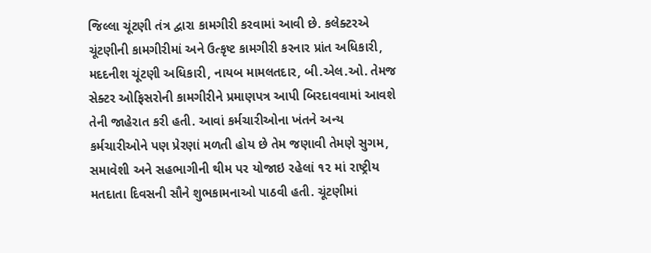જિલ્લા ચૂંટણી તંત્ર દ્વારા કામગીરી કરવામાં આવી છે. કલેક્ટરએ ચૂંટણીની કામગીરીમાં અને ઉત્કૃષ્ટ કામગીરી કરનાર પ્રાંત અધિકારી, મદદનીશ ચૂંટણી અધિકારી, નાયબ મામલતદાર, બી.એલ.ઓ. તેમજ સેક્ટર ઓફિસરોની કામગીરીને પ્રમાણપત્ર આપી બિરદાવવામાં આવશે તેની જાહેરાત કરી હતી. આવાં કર્મચારીઓના ખંતને અન્ય કર્મચારીઓને પણ પ્રેરણાં મળતી હોય છે તેમ જણાવી તેમણે સુગમ, સમાવેશી અને સહભાગીની થીમ પર યોજાઇ રહેલાં ૧૨ માં રાષ્ટ્રીય મતદાતા દિવસની સૌને શુભકામનાઓ પાઠવી હતી. ચૂંટણીમાં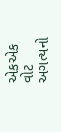એકએક વોટ અગત્યનો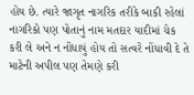હોય છે. ત્યારે જાગૃત નાગરિક તરીકે બાકી રહેલાં નાગરિકો પણ પોતાનું નામ મતદાર યાદીમાં ચેક કરી લે અને ન નોંધાયું હોય તો સત્વરે નોંધાવી દે તે માટેની અપીલ પણ તેમણે કરી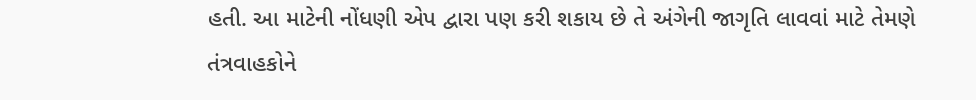હતી. આ માટેની નોંધણી એપ દ્વારા પણ કરી શકાય છે તે અંગેની જાગૃતિ લાવવાં માટે તેમણે તંત્રવાહકોને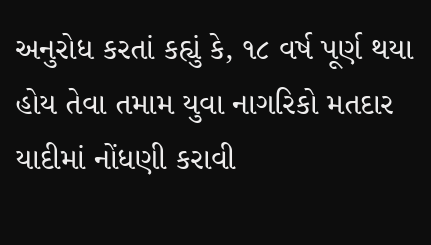અનુરોધ કરતાં કહ્યું કે, ૧૮ વર્ષ પૂર્ણ થયા હોય તેવા તમામ યુવા નાગરિકો મતદાર યાદીમાં નોંધણી કરાવી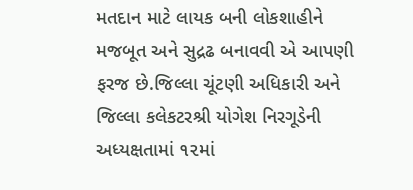મતદાન માટે લાયક બની લોકશાહીને મજબૂત અને સુદ્રઢ બનાવવી એ આપણી ફરજ છે.જિલ્લા ચૂંટણી અધિકારી અને જિલ્લા કલેકટરશ્રી યોગેશ નિરગૂડેની અધ્યક્ષતામાં ૧૨માં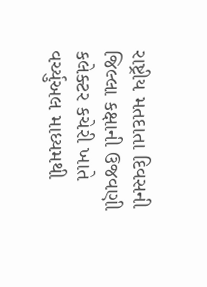રાષ્ટ્રીય મતદાતા દિવસની જિલ્લા કક્ષાની ઉજવણી કલેક્ટર કચેરી ખાતે વર્ચ્યુઅલ માધ્યમથી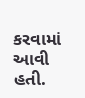કરવામાં આવી હતી.